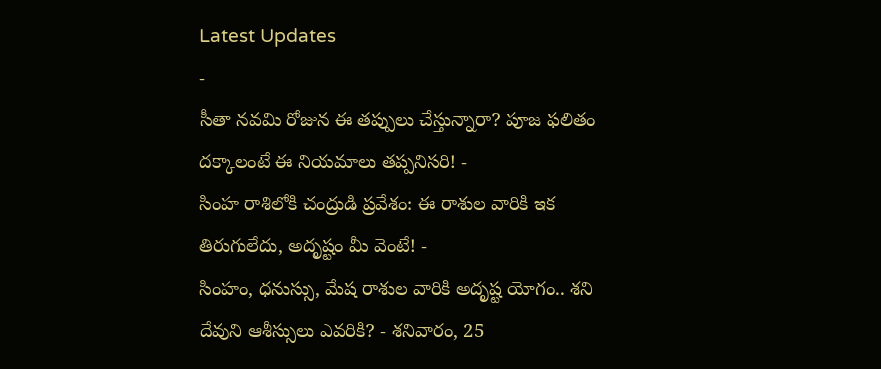Latest Updates
-
సీతా నవమి రోజున ఈ తప్పులు చేస్తున్నారా? పూజ ఫలితం దక్కాలంటే ఈ నియమాలు తప్పనిసరి! -
సింహ రాశిలోకి చంద్రుడి ప్రవేశం: ఈ రాశుల వారికి ఇక తిరుగులేదు, అదృష్టం మీ వెంటే! -
సింహం, ధనుస్సు, మేష రాశుల వారికి అదృష్ట యోగం.. శని దేవుని ఆశీస్సులు ఎవరికి? - శనివారం, 25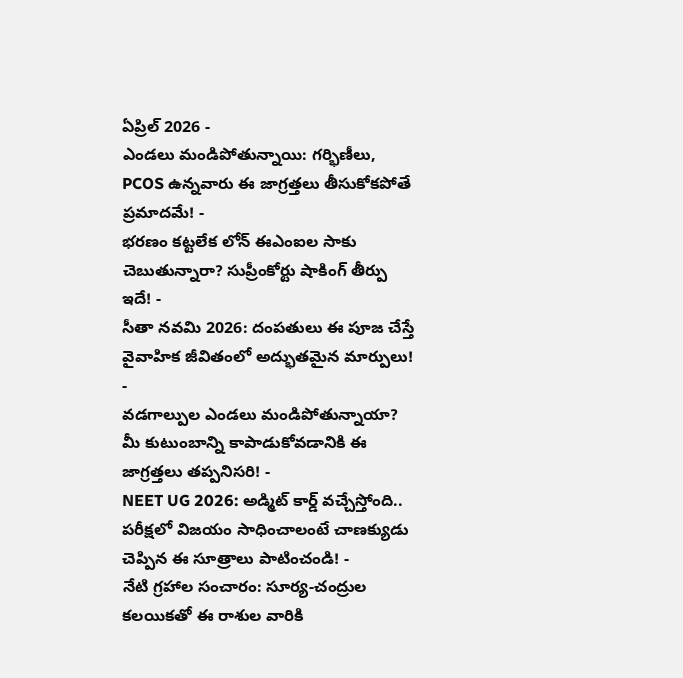ఏప్రిల్ 2026 -
ఎండలు మండిపోతున్నాయి: గర్భిణీలు, PCOS ఉన్నవారు ఈ జాగ్రత్తలు తీసుకోకపోతే ప్రమాదమే! -
భరణం కట్టలేక లోన్ ఈఎంఐల సాకు చెబుతున్నారా? సుప్రీంకోర్టు షాకింగ్ తీర్పు ఇదే! -
సీతా నవమి 2026: దంపతులు ఈ పూజ చేస్తే వైవాహిక జీవితంలో అద్భుతమైన మార్పులు! -
వడగాల్పుల ఎండలు మండిపోతున్నాయా? మీ కుటుంబాన్ని కాపాడుకోవడానికి ఈ జాగ్రత్తలు తప్పనిసరి! -
NEET UG 2026: అడ్మిట్ కార్డ్ వచ్చేస్తోంది.. పరీక్షలో విజయం సాధించాలంటే చాణక్యుడు చెప్పిన ఈ సూత్రాలు పాటించండి! -
నేటి గ్రహాల సంచారం: సూర్య-చంద్రుల కలయికతో ఈ రాశుల వారికి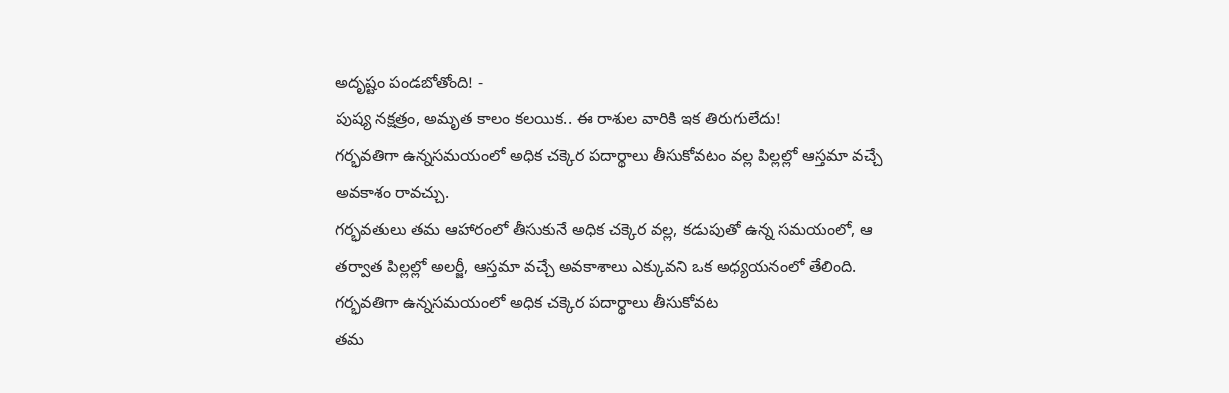అదృష్టం పండబోతోంది! -
పుష్య నక్షత్రం, అమృత కాలం కలయిక.. ఈ రాశుల వారికి ఇక తిరుగులేదు!
గర్భవతిగా ఉన్నసమయంలో అధిక చక్కెర పదార్థాలు తీసుకోవటం వల్ల పిల్లల్లో ఆస్తమా వచ్చే అవకాశం రావచ్చు.
గర్భవతులు తమ ఆహారంలో తీసుకునే అధిక చక్కెర వల్ల, కడుపుతో ఉన్న సమయంలో, ఆ తర్వాత పిల్లల్లో అలర్జీ, ఆస్తమా వచ్చే అవకాశాలు ఎక్కువని ఒక అధ్యయనంలో తేలింది. గర్భవతిగా ఉన్నసమయంలో అధిక చక్కెర పదార్థాలు తీసుకోవట
తమ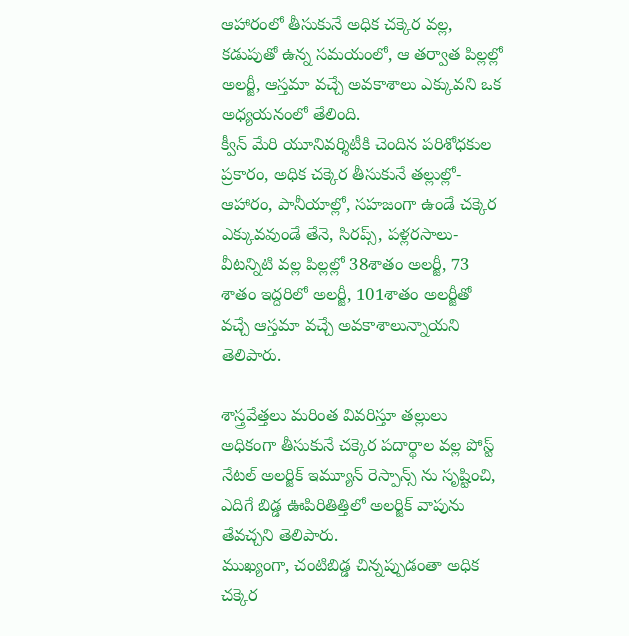ఆహారంలో తీసుకునే అధిక చక్కెర వల్ల, కడుపుతో ఉన్న సమయంలో, ఆ తర్వాత పిల్లల్లో అలర్జీ, ఆస్తమా వచ్చే అవకాశాలు ఎక్కువని ఒక అధ్యయనంలో తేలింది.
క్వీన్ మేరి యూనివర్శిటీకి చెందిన పరిశోధకుల ప్రకారం, అధిక చక్కెర తీసుకునే తల్లుల్లో- ఆహారం, పానీయాల్లో, సహజంగా ఉండే చక్కెర ఎక్కువవుండే తేనె, సిరప్స్, పళ్లరసాలు- వీటన్నిటి వల్ల పిల్లల్లో 38శాతం అలర్జీ, 73 శాతం ఇద్దరిలో అలర్జీ, 101శాతం అలర్జీతో వచ్చే ఆస్తమా వచ్చే అవకాశాలున్నాయని తెలిపారు.

శాస్త్రవేత్తలు మరింత వివరిస్తూ తల్లులు అధికంగా తీసుకునే చక్కెర పదార్థాల వల్ల పోస్ట్ నేటల్ అలర్జిక్ ఇమ్యూన్ రెస్పాన్స్ ను సృష్టించి, ఎదిగే బిడ్డ ఊపిరితిత్తిలో అలర్జిక్ వాపును తేవచ్చని తెలిపారు.
ముఖ్యంగా, చంటిబిడ్డ చిన్నప్పుడంతా అధిక చక్కెర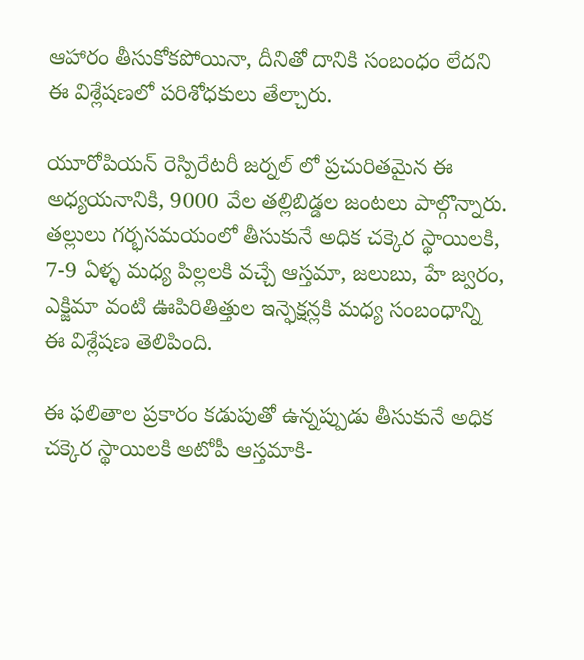ఆహారం తీసుకోకపోయినా, దీనితో దానికి సంబంధం లేదని ఈ విశ్లేషణలో పరిశోధకులు తేల్చారు.

యూరోపియన్ రెస్పిరేటరీ జర్నల్ లో ప్రచురితమైన ఈ అధ్యయనానికి, 9000 వేల తల్లిబిడ్డల జంటలు పాల్గొన్నారు.
తల్లులు గర్భసమయంలో తీసుకునే అధిక చక్కెర స్థాయిలకి, 7-9 ఏళ్ళ మధ్య పిల్లలకి వచ్చే ఆస్తమా, జలుబు, హే జ్వరం, ఎక్జిమా వంటి ఊపిరితిత్తుల ఇన్ఫెక్షన్లకి మధ్య సంబంధాన్ని ఈ విశ్లేషణ తెలిపింది.

ఈ ఫలితాల ప్రకారం కడుపుతో ఉన్నప్పుడు తీసుకునే అధిక చక్కెర స్థాయిలకి అటోపీ ఆస్తమాకి-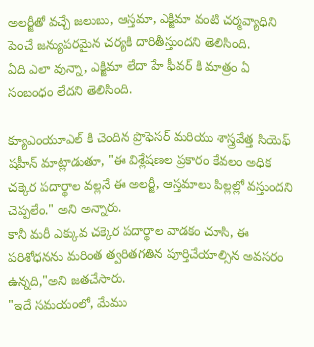అలర్జీతో వచ్చే జలుబు, ఆస్తమా, ఎక్జిమా వంటి చర్మవ్యాధిని పెంచే జన్యుపరమైన చర్యకి దారితీస్తుందని తెలిసింది.
ఏది ఎలా వున్నా, ఎక్జిమా లేదా హే ఫీవర్ కి మాత్రం ఏ సంబంధం లేదని తెలిసింది.

క్యూఎంయూఎల్ కి చెందిన ప్రొఫెసర్ మరియు శాస్త్రవేత్త సియెఫ్ షహీన్ మాట్లాడుతూ, "ఈ విశ్లేషణల ప్రకారం కేవలం అధిక చక్కెర పదార్థాల వల్లనే ఈ అలర్జీ, ఆస్తమాలు పిల్లల్లో వస్తుందని చెప్పలేం." అని అన్నారు.
కానీ మరీ ఎక్కువ చక్కెర పదార్థాల వాడకం చూసి, ఈ పరిశోధనను మరింత త్వరితగతిన పూర్తిచేయాల్సిన అవసరం ఉన్నది,"అని జతచేసారు.
"ఇదే సమయంలో, మేము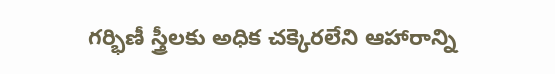గర్భిణీ స్త్రీలకు అధిక చక్కెరలేని ఆహారాన్ని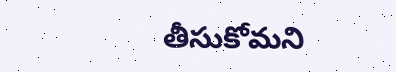తీసుకోమని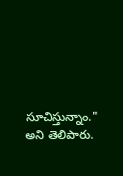సూచిస్తున్నాం." అని తెలిపారు.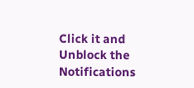Click it and Unblock the Notifications